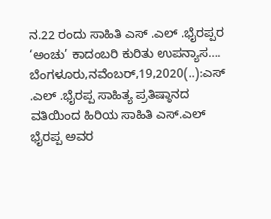ನ.22 ರಂದು ಸಾಹಿತಿ ಎಸ್ .ಎಲ್ .ಭೈರಪ್ಪರ ‘ಅಂಚು’ ಕಾದಂಬರಿ ಕುರಿತು ಉಪನ್ಯಾಸ…. ಬೆಂಗಳೂರು,ನವೆಂಬರ್,19,2020(..):ಎಸ್ .ಎಲ್ .ಭೈರಪ್ಪ ಸಾಹಿತ್ಯ ಪ್ರತಿಷ್ಠಾನದ ವತಿಯಿಂದ ಹಿರಿಯ ಸಾಹಿತಿ ಎಸ್.ಎಲ್ ಭೈರಪ್ಪ ಅವರ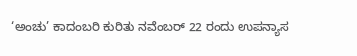‘ಅಂಚು’ ಕಾದಂಬರಿ ಕುರಿತು ನವೆಂಬರ್ 22 ರಂದು ಉಪನ್ಯಾಸ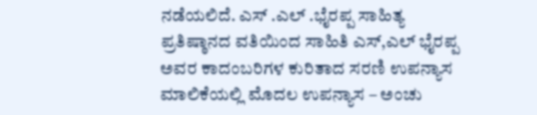ನಡೆಯಲಿದೆ. ಎಸ್ .ಎಲ್ .ಭೈರಪ್ಪ ಸಾಹಿತ್ಯ ಪ್ರತಿಷ್ಠಾನದ ವತಿಯಿಂದ ಸಾಹಿತಿ ಎಸ್,ಎಲ್ ಭೈರಪ್ಪ ಅವರ ಕಾದಂಬರಿಗಳ ಕುರಿತಾದ ಸರಣಿ ಉಪನ್ಯಾಸ ಮಾಲಿಕೆಯಲ್ಲಿ ಮೊದಲ ಉಪನ್ಯಾಸ – ಅಂಚು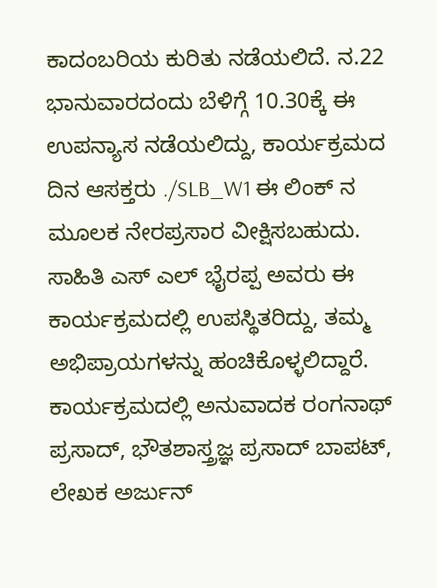ಕಾದಂಬರಿಯ ಕುರಿತು ನಡೆಯಲಿದೆ. ನ.22 ಭಾನುವಾರದಂದು ಬೆಳಿಗ್ಗೆ 10.30ಕ್ಕೆ ಈ ಉಪನ್ಯಾಸ ನಡೆಯಲಿದ್ದು, ಕಾರ್ಯಕ್ರಮದ ದಿನ ಆಸಕ್ತರು ./SLB_W1 ಈ ಲಿಂಕ್ ನ ಮೂಲಕ ನೇರಪ್ರಸಾರ ವೀಕ್ಷಿಸಬಹುದು. ಸಾಹಿತಿ ಎಸ್ ಎಲ್ ಭೈರಪ್ಪ ಅವರು ಈ ಕಾರ್ಯಕ್ರಮದಲ್ಲಿ ಉಪಸ್ಥಿತರಿದ್ದು, ತಮ್ಮ ಅಭಿಪ್ರಾಯಗಳನ್ನು ಹಂಚಿಕೊಳ್ಳಲಿದ್ದಾರೆ. ಕಾರ್ಯಕ್ರಮದಲ್ಲಿ ಅನುವಾದಕ ರಂಗನಾಥ್ ಪ್ರಸಾದ್, ಭೌತಶಾಸ್ತ್ರಜ್ಞ ಪ್ರಸಾದ್ ಬಾಪಟ್, ಲೇಖಕ ಅರ್ಜುನ್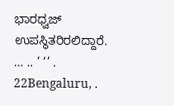ಭಾರಧ್ವಜ್ ಉಪಸ್ಥಿತರಿರಲಿದ್ದಾರೆ. … .. ’ ‘’ . 22Bengaluru, .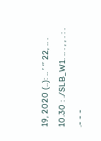19, 2020 (..): .. ’ ‘’ 22, .. . 10.30 : ./SLB_W1. .. . , , . : . .- - -